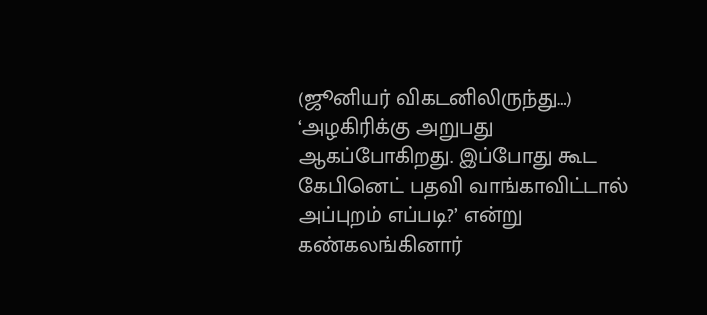(ஜூனியர் விகடனிலிருந்து…)
‘அழகிரிக்கு அறுபது ஆகப்போகிறது. இப்போது கூட கேபினெட் பதவி வாங்காவிட்டால் அப்புறம் எப்படி?’ என்று கண்கலங்கினார்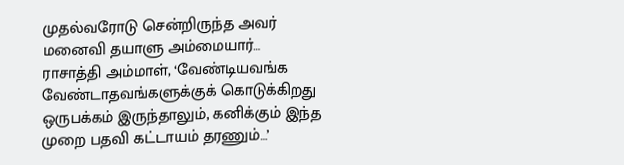முதல்வரோடு சென்றிருந்த அவர் மனைவி தயாளு அம்மையார்…
ராசாத்தி அம்மாள், ‘வேண்டியவங்க வேண்டாதவங்களுக்குக் கொடுக்கிறது ஒருபக்கம் இருந்தாலும், கனிக்கும் இந்த முறை பதவி கட்டாயம் தரணும்…’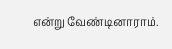என்று வேண்டினாராம்.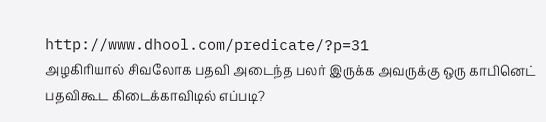http://www.dhool.com/predicate/?p=31
அழகிரியால் சிவலோக பதவி அடைந்த பலர் இருக்க அவருக்கு ஒரு காபினெட் பதவிகூட கிடைக்காவிடில் எப்படி?